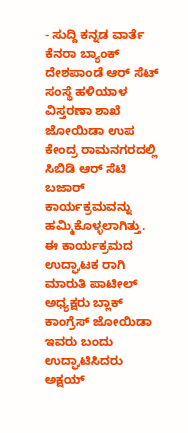- ಸುದ್ದಿ ಕನ್ನಡ ವಾರ್ತೆ
ಕೆನರಾ ಬ್ಯಾಂಕ್ ದೇಶಪಾಂಡೆ ಆರ್ ಸೆಟ್ ಸಂಸ್ಥೆ ಹಳಿಯಾಳ ವಿಸ್ತರಣಾ ಶಾಖೆ ಜೋಯಿಡಾ ಉಪ ಕೇಂದ್ರ ರಾಮನಗರದಲ್ಲಿ ಸಿಬಿಡಿ ಆರ್ ಸೆಟಿ ಬಜಾರ್ ಕಾರ್ಯಕ್ರಮವನ್ನು ಹಮ್ಮಿಕೊಳ್ಳಲಾಗಿತ್ತು.
ಈ ಕಾರ್ಯಕ್ರಮದ ಉದ್ಘಾಟಕ ರಾಗಿ ಮಾರುತಿ ಪಾಟೀಲ್ ಅಧ್ಯಕ್ಷರು ಬ್ಲಾಕ್ ಕಾಂಗ್ರೆಸ್ ಜೋಯಿಡಾ ಇವರು ಬಂದು ಉದ್ಘಾಟಿಸಿದರು ಅಕ್ಷಯ್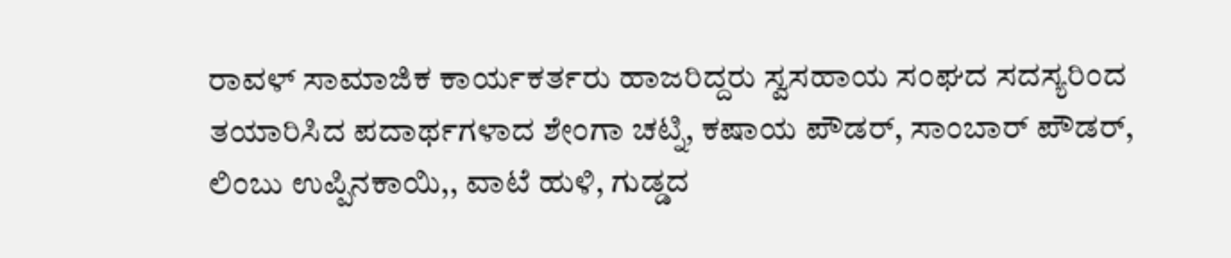ರಾವಳ್ ಸಾಮಾಜಿಕ ಕಾರ್ಯಕರ್ತರು ಹಾಜರಿದ್ದರು ಸ್ವಸಹಾಯ ಸಂಘದ ಸದಸ್ಯರಿಂದ ತಯಾರಿಸಿದ ಪದಾರ್ಥಗಳಾದ ಶೇಂಗಾ ಚಟ್ನಿ, ಕಷಾಯ ಪೌಡರ್, ಸಾಂಬಾರ್ ಪೌಡರ್, ಲಿಂಬು ಉಪ್ಪಿನಕಾಯಿ,, ವಾಟೆ ಹುಳಿ, ಗುಡ್ಡದ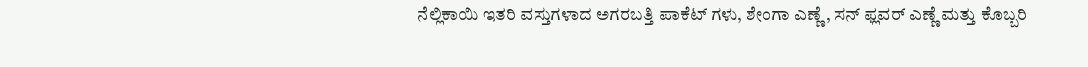ನೆಲ್ಲಿಕಾಯಿ ಇತರಿ ವಸ್ತುಗಳಾದ ಅಗರಬತ್ತಿ ಪಾಕೆಟ್ ಗಳು, ಶೇಂಗಾ ಎಣ್ಣೆ, ಸನ್ ಫ್ಲವರ್ ಎಣ್ಣೆ ಮತ್ತು ಕೊಬ್ಬರಿ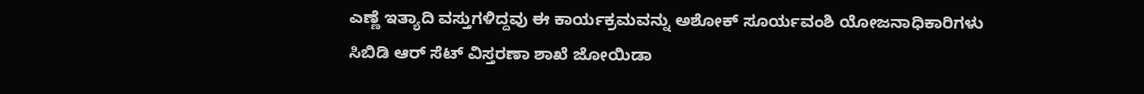ಎಣ್ಣೆ ಇತ್ಯಾದಿ ವಸ್ತುಗಳಿದ್ದವು ಈ ಕಾರ್ಯಕ್ರಮವನ್ನು ಅಶೋಕ್ ಸೂರ್ಯವಂಶಿ ಯೋಜನಾಧಿಕಾರಿಗಳು ಸಿಬಿಡಿ ಆರ್ ಸೆಟ್ ವಿಸ್ತರಣಾ ಶಾಖೆ ಜೋಯಿಡಾ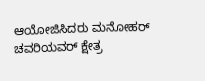ಆಯೋಜಿಸಿದರು ಮನೋಹರ್ ಚವರಿಯವರ್ ಕ್ಷೇತ್ರ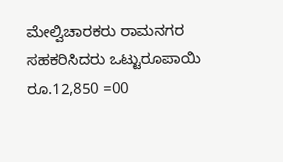ಮೇಲ್ವಿಚಾರಕರು ರಾಮನಗರ ಸಹಕರಿಸಿದರು ಒಟ್ಟುರೂಪಾಯಿ ರೂ.12,850 =00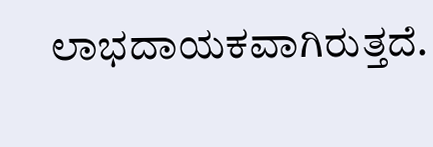ಲಾಭದಾಯಕವಾಗಿರುತ್ತದೆ.